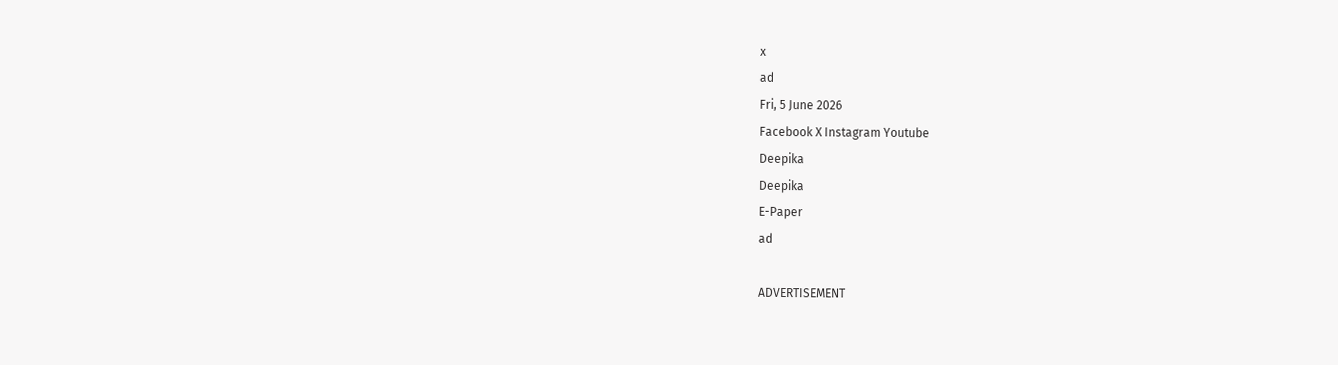x
ad
Fri, 5 June 2026
Facebook X Instagram Youtube
Deepika
Deepika
E-Paper
ad

ADVERTISEMENT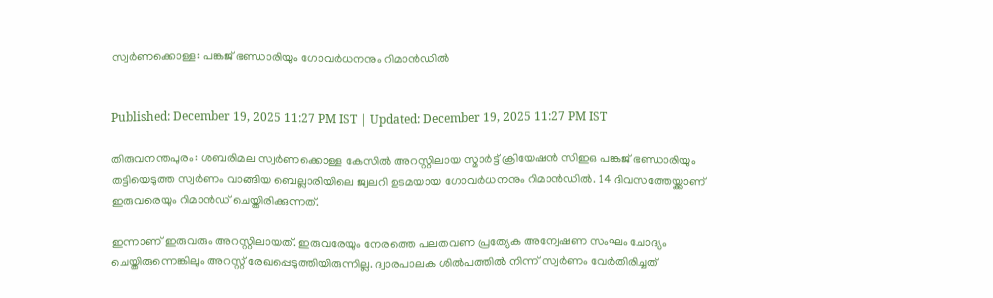സ്വർണക്കൊള്ള: പങ്കജ് ഭണ്ഡാരിയും ഗോവർധനനും റിമാൻഡിൽ


Published: December 19, 2025 11:27 PM IST | Updated: December 19, 2025 11:27 PM IST

തിരുവനന്തപുരം: ശബരിമല സ്വർണക്കൊള്ള കേസിൽ അറസ്റ്റിലായ സ്മാർട്ട് ക്രിയേഷൻ സിഇഒ പങ്കജ് ഭണ്ഡാരിയും തട്ടിയെടുത്ത സ്വർണം വാങ്ങിയ ബെല്ലാരിയിലെ ജ്വലറി ഉടമയായ ഗോവർധനനും റിമാൻഡിൽ. 14 ദിവസത്തേയ്ക്കാണ് ഇരുവരെയും റിമാൻഡ് ചെയ്തിരിക്കുന്നത്.

ഇന്നാണ് ഇരുവരും അറസ്റ്റിലായത്. ഇരുവരേയും നേരത്തെ പലതവണ പ്രത്യേക അന്വേഷണ സംഘം ചോദ്യം ചെയ്തിരുന്നെങ്കിലും അറസ്റ്റ് രേഖപ്പെടുത്തിയിരുന്നില്ല. ദ്വാരപാലക ശിൽപത്തിൽ നിന്ന് സ്വർണം വേർതിരിച്ചത്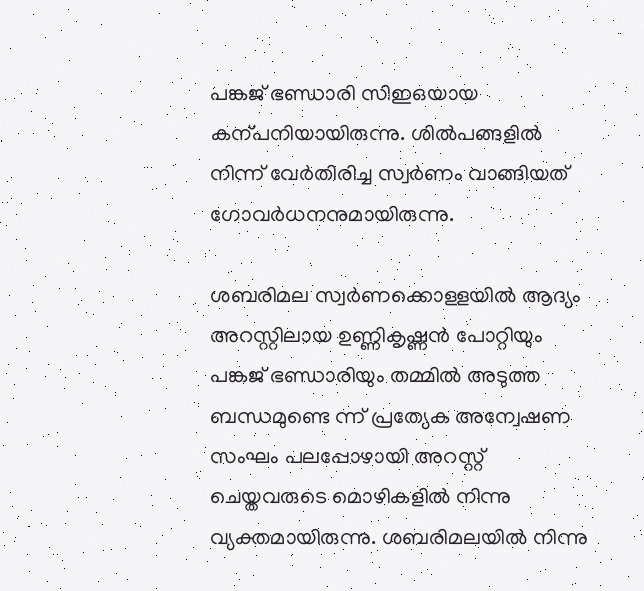പങ്കജ് ഭണ്ഡാരി സിഇഒയായ കന്പനിയായിരുന്നു. ശിൽപങ്ങളിൽ നിന്ന് വേർതിരിച്ച സ്വർണം വാങ്ങിയത് ഗോവർധനനുമായിരുന്നു.

ശബരിമല സ്വർണക്കൊള്ളയിൽ ആദ്യം അറസ്റ്റിലായ ഉണ്ണികൃഷ്ണൻ പോറ്റിയും പങ്കജ് ഭണ്ഡാരിയും തമ്മിൽ അടുത്ത ബന്ധമുണ്ടെ ന്ന് പ്രത്യേക അന്വേഷണ സംഘം പലപ്പോഴായി അറസ്റ്റ് ചെയ്തവരുടെ മൊഴികളിൽ നിന്നു വ്യക്തമായിരുന്നു. ശബരിമലയിൽ നിന്നു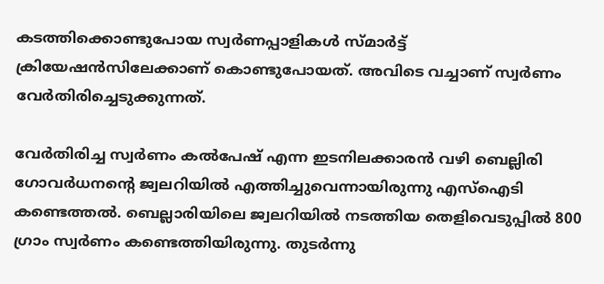കടത്തിക്കൊണ്ടുപോയ സ്വർണപ്പാളികൾ സ്മാർട്ട് ക്രിയേഷൻസിലേക്കാണ് കൊണ്ടുപോയത്. അവിടെ വച്ചാണ് സ്വർണം വേർതിരിച്ചെടുക്കുന്നത്.

വേർതിരിച്ച സ്വർണം കൽപേഷ് എന്ന ഇടനിലക്കാരൻ വഴി ബെല്ലിരി ഗോവർധനന്‍റെ ജ്വലറിയിൽ എത്തിച്ചുവെന്നായിരുന്നു എസ്ഐടി കണ്ടെത്തൽ. ബെല്ലാരിയിലെ ജ്വലറിയിൽ നടത്തിയ തെളിവെടുപ്പിൽ 800 ഗ്രാം സ്വർണം കണ്ടെത്തിയിരുന്നു. തുടർന്നു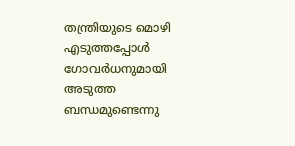തന്ത്രിയുടെ മൊഴി എടുത്തപ്പോൾ ഗോവർധനുമായി അടുത്ത ബന്ധമുണ്ടെന്നു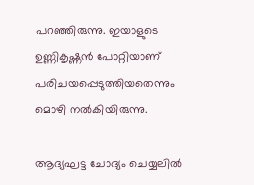പറഞ്ഞിരുന്നു. ഇയാളുടെ ഉണ്ണികൃഷ്ണൻ പോറ്റിയാണ് പരിചയപ്പെടുത്തിയതെന്നും മൊഴി നൽകിയിരുന്നു.

ആദ്യഘട്ട ചോദ്യം ചെയ്യലിൽ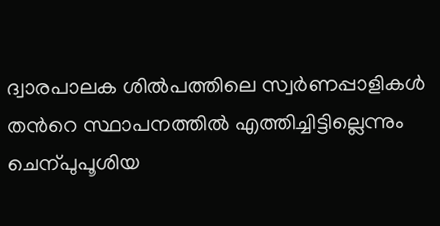ദ്വാരപാലക ശിൽപത്തിലെ സ്വർണപ്പാളികൾ തന്‍റെ സ്ഥാപനത്തിൽ എത്തിച്ചിട്ടില്ലെന്നും ചെന്പുപൂശിയ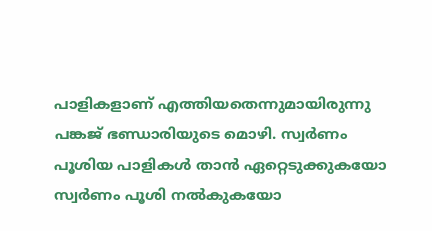പാളികളാണ് എത്തിയതെന്നുമായിരുന്നു പങ്കജ് ഭണ്ഡാരിയുടെ മൊഴി. സ്വർണം പൂശിയ പാളികൾ താൻ ഏറ്റെടുക്കുകയോ സ്വർണം പൂശി നൽകുകയോ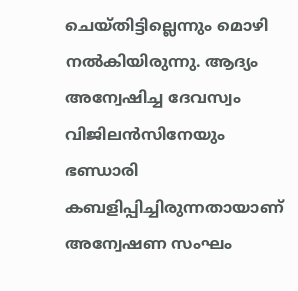ചെയ്തിട്ടില്ലെന്നും മൊഴി നൽകിയിരുന്നു. ആദ്യം അന്വേഷിച്ച ദേവസ്വം വിജിലൻസിനേയും ഭണ്ഡാരി കബളിപ്പിച്ചിരുന്നതായാണ് അന്വേഷണ സംഘം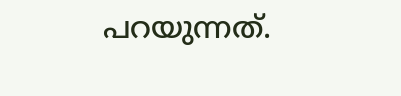പറയുന്നത്.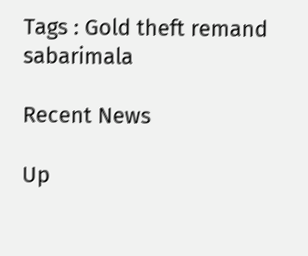Tags : Gold theft remand sabarimala

Recent News

Up